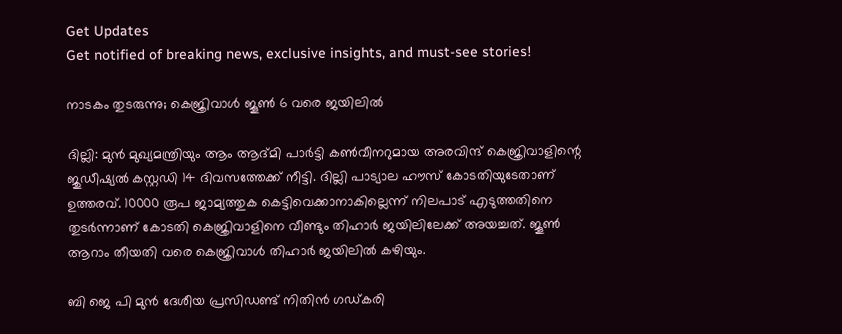Get Updates
Get notified of breaking news, exclusive insights, and must-see stories!

നാടകം തുടരുന്നു; കെജ്രിവാള്‍ ജൂണ്‍ 6 വരെ ജയിലില്‍

ദില്ലി: മുന്‍ മുഖ്യമന്ത്രിയും ആം ആദ്മി പാര്‍ട്ടി കണ്‍വീനറുമായ അരവിന്ദ് കെജ്രിവാളിന്റെ ജുഡീഷ്യല്‍ കസ്റ്റഡി 14 ദിവസത്തേക്ക് നീട്ടി. ദില്ലി പാട്യാല ഹൗസ് കോടതിയുടേതാണ് ഉത്തരവ്. 10000 രൂപ ജാമ്യത്തുക കെട്ടിവെക്കാനാകില്ലെന്ന് നിലപാട് എടുത്തതിനെ തുടര്‍ന്നാണ് കോടതി കെജ്രിവാളിനെ വീണ്ടും തിഹാര്‍ ജയിലിലേക്ക് അയച്ചത്. ജൂണ്‍ ആറാം തീയതി വരെ കെജ്രിവാള്‍ തിഹാര്‍ ജയിലില്‍ കഴിയും.

ബി ജെ പി മുന്‍ ദേശീയ പ്രസിഡണ്ട് നിതിന്‍ ഗഡ്കരി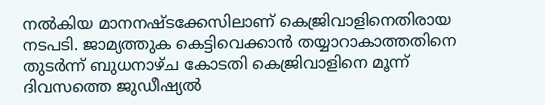നല്‍കിയ മാനനഷ്ടക്കേസിലാണ് കെജ്രിവാളിനെതിരായ നടപടി. ജാമ്യത്തുക കെട്ടിവെക്കാന്‍ തയ്യാറാകാത്തതിനെ തുടര്‍ന്ന് ബുധനാഴ്ച കോടതി കെജ്രിവാളിനെ മൂന്ന് ദിവസത്തെ ജുഡീഷ്യല്‍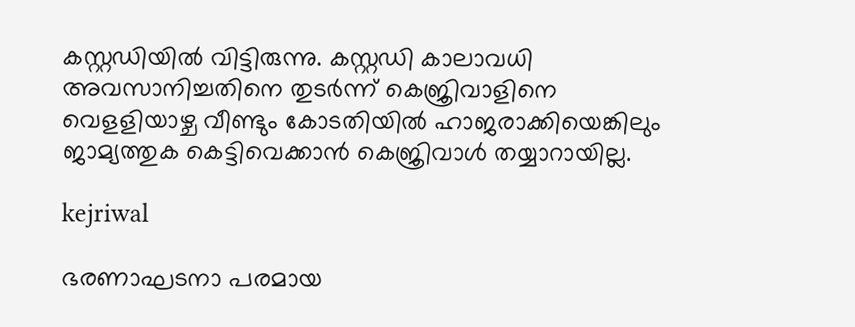കസ്റ്റഡിയില്‍ വിട്ടിരുന്നു. കസ്റ്റഡി കാലാവധി അവസാനിച്ചതിനെ തുടര്‍ന്ന് കെജ്രിവാളിനെ വെളളിയാഴ്ച വീണ്ടും കോടതിയില്‍ ഹാജരാക്കിയെങ്കിലും ജാമ്യത്തുക കെട്ടിവെക്കാന്‍ കെജ്രിവാള്‍ തയ്യാറായില്ല.

kejriwal

ഭരണാഘടനാ പരമായ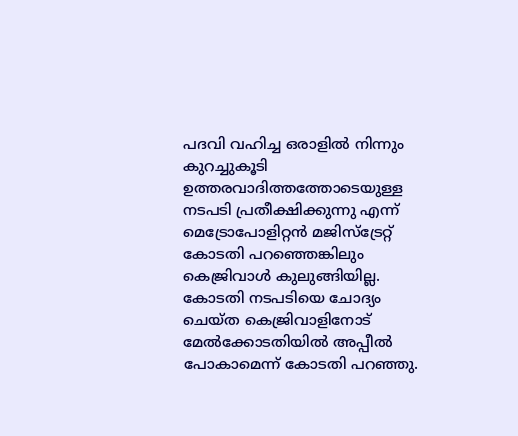പദവി വഹിച്ച ഒരാളില്‍ നിന്നും കുറച്ചുകൂടി ഉത്തരവാദിത്തത്തോടെയുള്ള നടപടി പ്രതീക്ഷിക്കുന്നു എന്ന് മെട്രോപോളിറ്റന്‍ മജിസ്‌ട്രേറ്റ് കോടതി പറഞ്ഞെങ്കിലും കെജ്രിവാള്‍ കുലുങ്ങിയില്ല. കോടതി നടപടിയെ ചോദ്യം ചെയ്ത കെജ്രിവാളിനോട് മേല്‍ക്കോടതിയില്‍ അപ്പീല്‍ പോകാമെന്ന് കോടതി പറഞ്ഞു.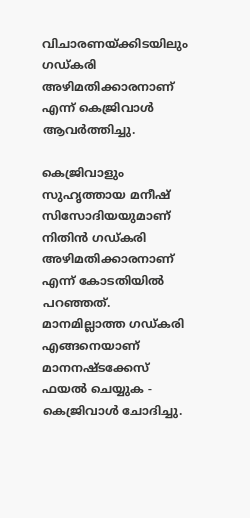വിചാരണയ്ക്കിടയിലും ഗഡ്കരി അഴിമതിക്കാരനാണ് എന്ന് കെജ്രിവാള്‍ ആവര്‍ത്തിച്ചു.

കെജ്രിവാളും സുഹൃത്തായ മനീഷ് സിസോദിയയുമാണ് നിതിന്‍ ഗഡ്കരി അഴിമതിക്കാരനാണ് എന്ന് കോടതിയില്‍ പറഞ്ഞത്. മാനമില്ലാത്ത ഗഡ്കരി എങ്ങനെയാണ് മാനനഷ്ടക്കേസ് ഫയല്‍ ചെയ്യുക - കെജ്രിവാള്‍ ചോദിച്ചു.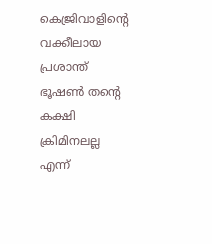കെജ്രിവാളിന്റെ വക്കീലായ പ്രശാന്ത് ഭൂഷണ്‍ തന്റെ കക്ഷി ക്രിമിനലല്ല എന്ന്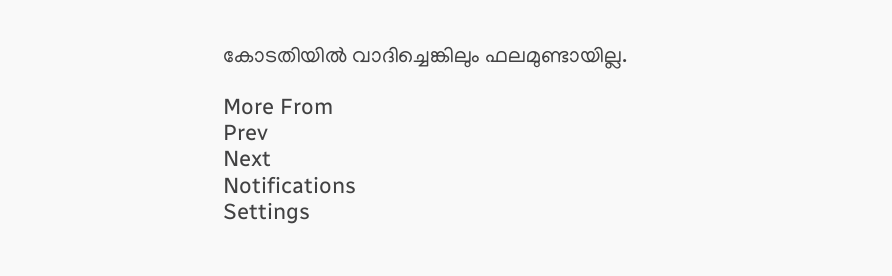കോടതിയില്‍ വാദിച്ചെങ്കിലും ഫലമുണ്ടായില്ല.

More From
Prev
Next
Notifications
Settings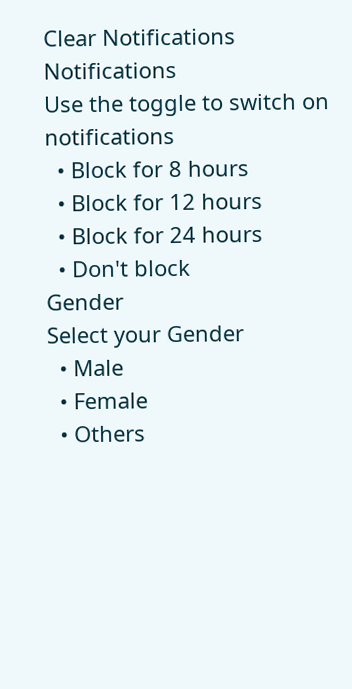Clear Notifications
Notifications
Use the toggle to switch on notifications
  • Block for 8 hours
  • Block for 12 hours
  • Block for 24 hours
  • Don't block
Gender
Select your Gender
  • Male
  • Female
  • Others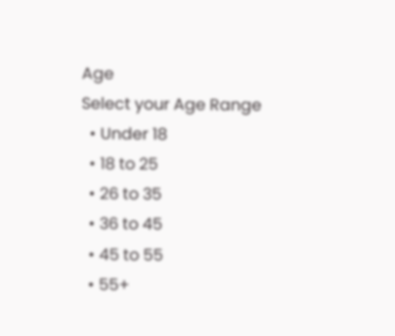Age
Select your Age Range
  • Under 18
  • 18 to 25
  • 26 to 35
  • 36 to 45
  • 45 to 55
  • 55+